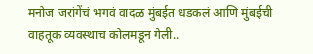मनोज जरांगेंचं भगवं वादळ मुंबईत धडकलं आणि मुंबईची वाहतूक व्यवस्थाच कोलमडून गेली..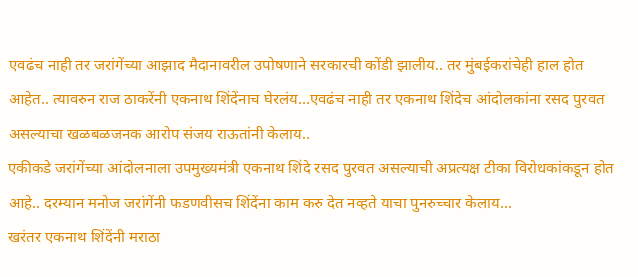एवढंच नाही तर जरांगेंच्या आझाद मैदानावरील उपोषणाने सरकारची कोंडी झालीय.. तर मुंबईकरांचेही हाल होत आहेत.. त्यावरुन राज ठाकरेंनी एकनाथ शिंदेंनाच घेरलंय…एवढंच नाही तर एकनाथ शिंदेच आंदोलकांना रसद पुरवत असल्याचा खळबळजनक आरोप संजय राऊतांनी केलाय..
एकीकडे जरांगेंच्या आंदोलनाला उपमुख्यमंत्री एकनाथ शिंदे रसद पुरवत असल्याची अप्रत्यक्ष टीका विरोधकांकडून होत आहे.. दरम्यान मनोज जरांगेंनी फडणवीसच शिंदेंना काम करु देत नव्हते याचा पुनरुच्चार केलाय…
खरंतर एकनाथ शिंदेंनी मराठा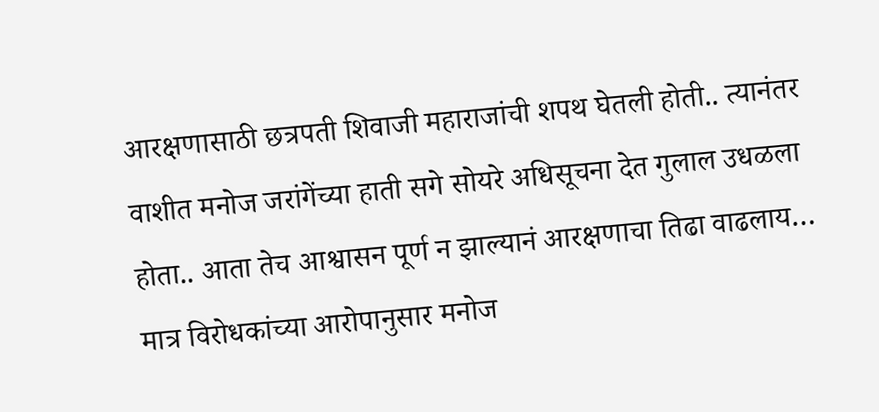आरक्षणासाठी छत्रपती शिवाजी महाराजांची शपथ घेतली होती.. त्यानंतर वाशीत मनोज जरांगेंच्या हाती सगे सोयरे अधिसूचना देत गुलाल उधळला होता.. आता तेच आश्वासन पूर्ण न झाल्यानं आरक्षणाचा तिढा वाढलाय… मात्र विरोधकांच्या आरोपानुसार मनोज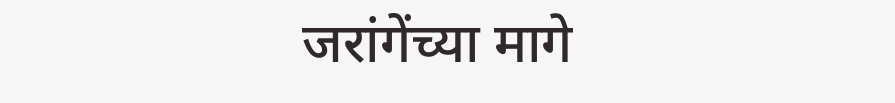जरांगेंच्या मागे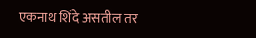एकनाथ शिंदे असतील तर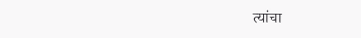त्यांचा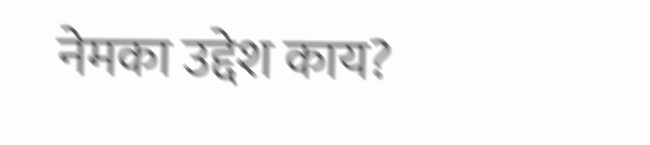नेमका उद्देश काय?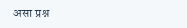असा प्रश्न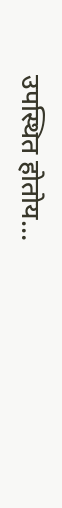उपस्थित होतोय…